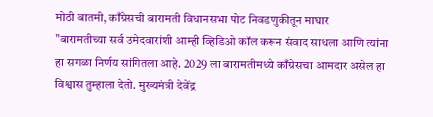मोठी बातमी, काँग्रेसची बारामती विधानसभा पोट निवडणुकीतून माघार
"बारामतीच्या सर्व उमेदवारांशी आम्ही व्हिडिओ कॉल करून संवाद साधला आणि त्यांना हा सगळा निर्णय सांगितला आहे. 2029 ला बारामतीमध्ये काँग्रेसचा आमदार असेल हा विश्वास तुम्हाला देतो. मुख्यमंत्री देवेंद्र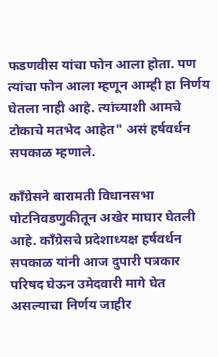फडणवीस यांचा फोन आला होता. पण त्यांचा फोन आला म्हणून आम्ही हा निर्णय घेतला नाही आहे. त्यांच्याशी आमचे टोकाचे मतभेद आहेत" असं हर्षवर्धन सपकाळ म्हणाले.

काँग्रेसने बारामती विधानसभा पोटनिवडणुकीतून अखेर माघार घेतली आहे. काँग्रेसचे प्रदेशाध्यक्ष हर्षवर्धन सपकाळ यांनी आज दुपारी पत्रकार परिषद घेऊन उमेदवारी मागे घेत असल्याचा निर्णय जाहीर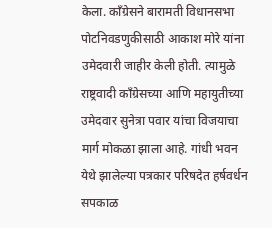केला. काँग्रेसने बारामती विधानसभा पोटनिवडणुकीसाठी आकाश मोरे यांना उमेदवारी जाहीर केली होती. त्यामुळे राष्ट्रवादी काँग्रेसच्या आणि महायुतीच्या उमेदवार सुनेत्रा पवार यांचा विजयाचा मार्ग मोकळा झाला आहे. गांधी भवन येथे झालेल्या पत्रकार परिषदेत हर्षवर्धन सपकाळ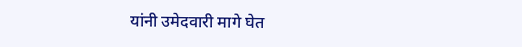यांनी उमेदवारी मागे घेत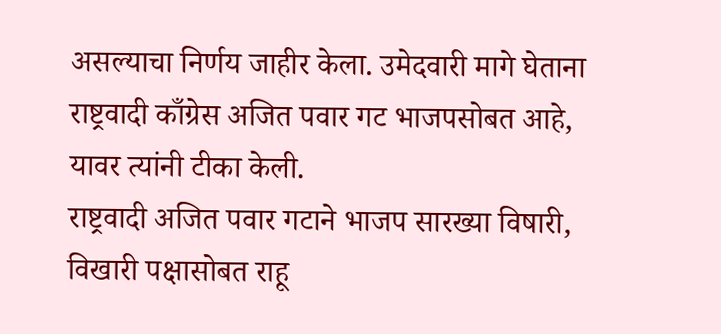असल्याचा निर्णय जाहीर केला. उमेदवारी मागे घेताना राष्ट्रवादी काँग्रेस अजित पवार गट भाजपसोबत आहे, यावर त्यांनी टीका केली.
राष्ट्रवादी अजित पवार गटाने भाजप सारख्या विषारी, विखारी पक्षासोबत राहू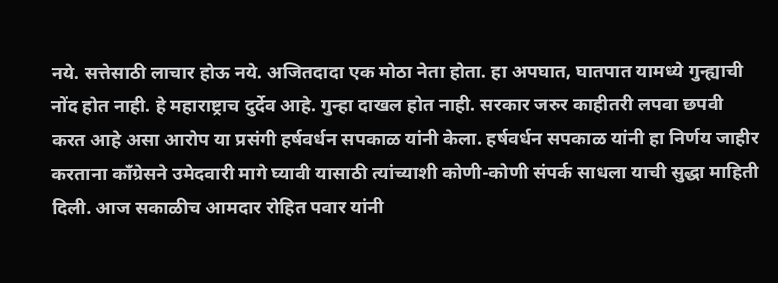नये. सत्तेसाठी लाचार होऊ नये. अजितदादा एक मोठा नेता होता. हा अपघात, घातपात यामध्ये गुन्ह्याची नोंद होत नाही. हे महाराष्ट्राच दुर्देव आहे. गुन्हा दाखल होत नाही. सरकार जरुर काहीतरी लपवा छपवी करत आहे असा आरोप या प्रसंगी हर्षवर्धन सपकाळ यांनी केला. हर्षवर्धन सपकाळ यांनी हा निर्णय जाहीर करताना काँग्रेसने उमेदवारी मागे घ्यावी यासाठी त्यांच्याशी कोणी-कोणी संपर्क साधला याची सुद्धा माहिती दिली. आज सकाळीच आमदार रोहित पवार यांनी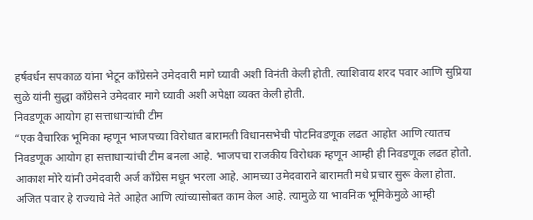हर्षवर्धन सपकाळ यांना भेटून काँग्रेसने उमेदवारी मागे घ्यावी अशी विनंती केली होती. त्याशिवाय शरद पवार आणि सुप्रिया सुळे यांनी सुद्धा काँग्रेसने उमेदवार मागे घ्यावी अशी अपेक्षा व्यक्त केली होती.
निवडणूक आयोग हा सत्ताधाऱ्यांची टीम
“एक वैचारिक भूमिका म्हणून भाजपच्या विरोधात बारामती विधानसभेची पोटनिवडणूक लढत आहोत आणि त्यातच निवडणूक आयोग हा सत्ताधाऱ्यांची टीम बनला आहे. भाजपचा राजकीय विरोधक म्हणून आम्ही ही निवडणूक लढत होतो. आकाश मोरे यांनी उमेदवारी अर्ज काँग्रेस मधून भरला आहे. आमच्या उमेदवाराने बारामती मधे प्रचार सुरू केला होता. अजित पवार हे राज्याचे नेते आहेत आणि त्यांच्यासोबत काम केल आहे. त्यामुळे या भावनिक भूमिकेमुळे आम्ही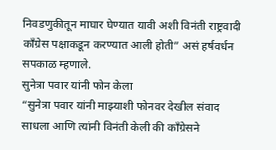निवडणुकीतून माघार घेण्यात यावी अशी विनंती राष्ट्रवादी काँग्रेस पक्षाकडून करण्यात आली होती” असं हर्षवर्धन सपकाळ म्हणाले.
सुनेत्रा पवार यांनी फोन केला
“सुनेत्रा पवार यांनी माझ्याशी फोनवर देखील संवाद साधला आणि त्यांनी विनंती केली की काँग्रेसने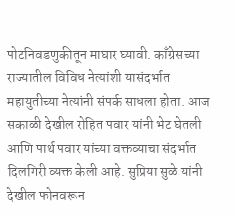पोटनिवडणुकीतून माघार घ्यावी. काँग्रेसच्या राज्यातील विविध नेत्यांशी यासंदर्भात महायुतीच्या नेत्यांनी संपर्क साधला होता. आज सकाळी देखील रोहित पवार यांनी भेट घेतली आणि पार्थ पवार यांच्या वक्तव्याचा संदर्भात दिलगिरी व्यक्त केली आहे. सुप्रिया सुळे यांनी देखील फोनवरून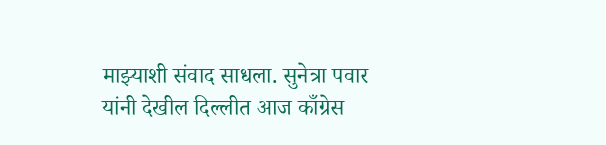माझ्याशी संवाद साधला. सुनेत्रा पवार यांनी देखील दिल्लीत आज काँग्रेस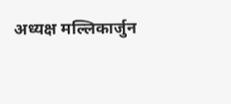अध्यक्ष मल्लिकार्जुन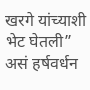खरगे यांच्याशी भेट घेतली” असं हर्षवर्धन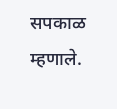सपकाळ म्हणाले.